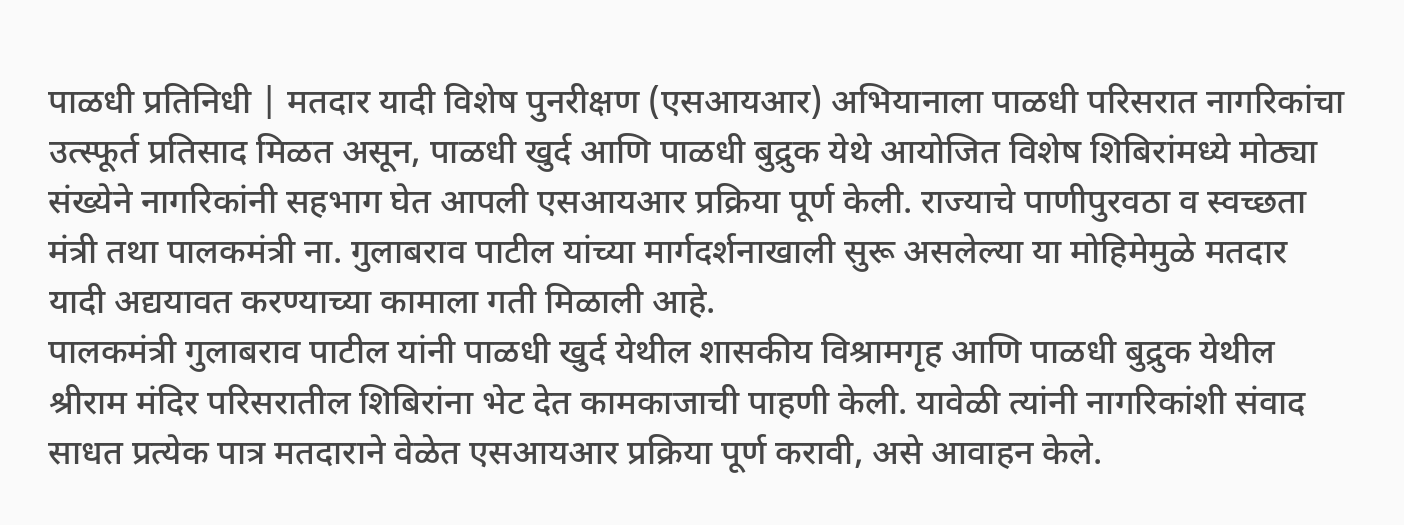पाळधी प्रतिनिधी | मतदार यादी विशेष पुनरीक्षण (एसआयआर) अभियानाला पाळधी परिसरात नागरिकांचा उत्स्फूर्त प्रतिसाद मिळत असून, पाळधी खुर्द आणि पाळधी बुद्रुक येथे आयोजित विशेष शिबिरांमध्ये मोठ्या संख्येने नागरिकांनी सहभाग घेत आपली एसआयआर प्रक्रिया पूर्ण केली. राज्याचे पाणीपुरवठा व स्वच्छता मंत्री तथा पालकमंत्री ना. गुलाबराव पाटील यांच्या मार्गदर्शनाखाली सुरू असलेल्या या मोहिमेमुळे मतदार यादी अद्ययावत करण्याच्या कामाला गती मिळाली आहे.
पालकमंत्री गुलाबराव पाटील यांनी पाळधी खुर्द येथील शासकीय विश्रामगृह आणि पाळधी बुद्रुक येथील श्रीराम मंदिर परिसरातील शिबिरांना भेट देत कामकाजाची पाहणी केली. यावेळी त्यांनी नागरिकांशी संवाद साधत प्रत्येक पात्र मतदाराने वेळेत एसआयआर प्रक्रिया पूर्ण करावी, असे आवाहन केले.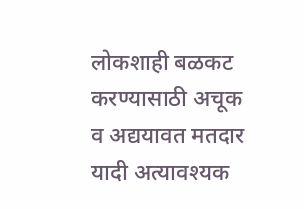लोकशाही बळकट करण्यासाठी अचूक व अद्ययावत मतदार यादी अत्यावश्यक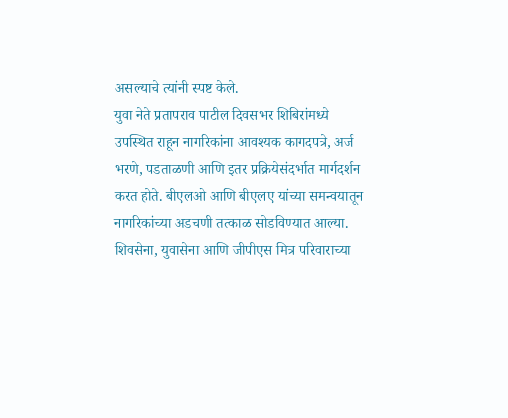असल्याचे त्यांनी स्पष्ट केले.
युवा नेते प्रतापराव पाटील दिवसभर शिबिरांमध्ये उपस्थित राहून नागरिकांना आवश्यक कागदपत्रे, अर्ज भरणे, पडताळणी आणि इतर प्रक्रियेसंदर्भात मार्गदर्शन करत होते. बीएलओ आणि बीएलए यांच्या समन्वयातून नागरिकांच्या अडचणी तत्काळ सोडविण्यात आल्या. शिवसेना, युवासेना आणि जीपीएस मित्र परिवाराच्या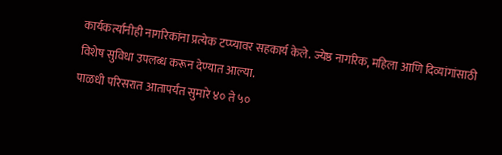कार्यकर्त्यांनीही नागरिकांना प्रत्येक टप्प्यावर सहकार्य केले. ज्येष्ठ नागरिक, महिला आणि दिव्यांगांसाठी विशेष सुविधा उपलब्ध करून देण्यात आल्या.
पाळधी परिसरात आतापर्यंत सुमारे ४० ते ५०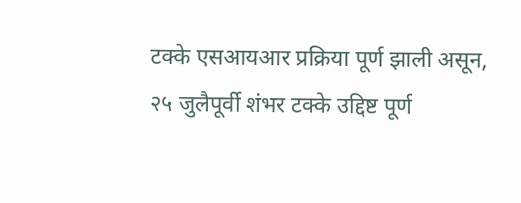टक्के एसआयआर प्रक्रिया पूर्ण झाली असून, २५ जुलैपूर्वी शंभर टक्के उद्दिष्ट पूर्ण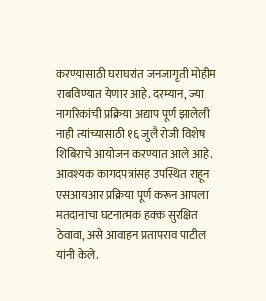करण्यासाठी घराघरांत जनजागृती मोहीम राबविण्यात येणार आहे. दरम्यान, ज्या नागरिकांची प्रक्रिया अद्याप पूर्ण झालेली नाही त्यांच्यासाठी १६ जुलै रोजी विशेष शिबिराचे आयोजन करण्यात आले आहे.
आवश्यक कागदपत्रांसह उपस्थित राहून एसआयआर प्रक्रिया पूर्ण करून आपला मतदानाचा घटनात्मक हक्क सुरक्षित ठेवावा, असे आवाहन प्रतापराव पाटील यांनी केले.